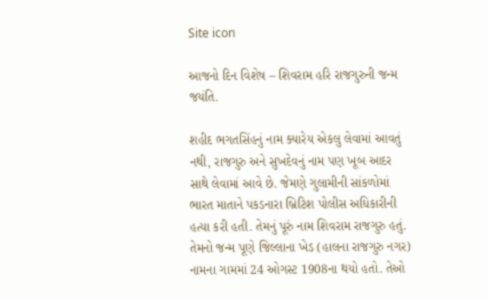Site icon

આજનો દિન વિશેષ – શિવરામ હરિ રાજગુરુની જન્મ જયંતિ.

શહીદ ભગતસિંહનું નામ ક્યારેય એકલુ લેવામાં આવતું નથી, રાજગુરુ અને સુખદેવનું નામ પણ ખૂબ આદર સાથે લેવામાં આવે છે. જેમણે ગુલામીની સાંકળોમાં ભારત માતાને પકડનારા બ્રિટિશ પોલીસ અધિકારીની હત્યા કરી હતી. તેમનું પૂરું નામ શિવરામ રાજગુરુ હતું. તેમનો જન્મ પૂણે જિલ્લાના ખેડ (હાલના રાજગુરુ નગર) નામના ગામમાં 24 ઓગસ્ટ 1908ના થયો હતો. તેઓ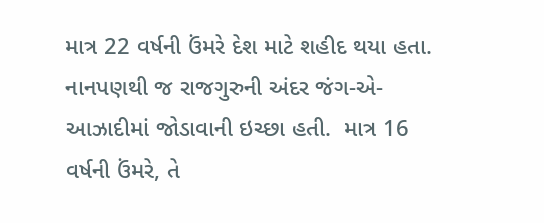માત્ર 22 વર્ષની ઉંમરે દેશ માટે શહીદ થયા હતા. નાનપણથી જ રાજગુરુની અંદર જંગ-એ-આઝાદીમાં જોડાવાની ઇચ્છા હતી.  માત્ર 16 વર્ષની ઉંમરે, તે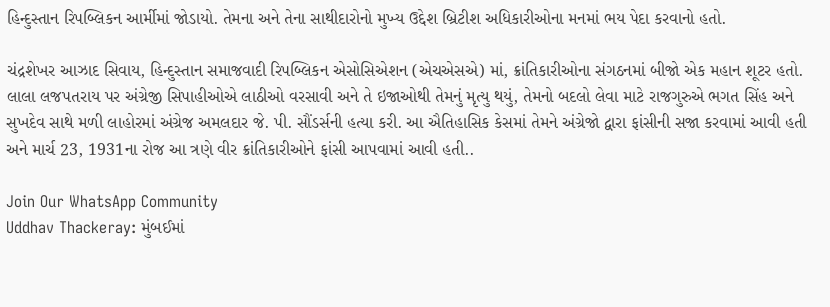હિન્દુસ્તાન રિપબ્લિકન આર્મીમાં જોડાયો. તેમના અને તેના સાથીદારોનો મુખ્ય ઉદ્દેશ બ્રિટીશ અધિકારીઓના મનમાં ભય પેદા કરવાનો હતો.

ચંદ્રશેખર આઝાદ સિવાય, હિન્દુસ્તાન સમાજવાદી રિપબ્લિકન એસોસિએશન (એચએસએ) માં, ક્રાંતિકારીઓના સંગઠનમાં બીજો એક મહાન શૂટર હતો. લાલા લજપતરાય પર અંગ્રેજી સિપાહીઓએ લાઠીઓ વરસાવી અને તે ઇજાઓથી તેમનું મૃત્યુ થયું, તેમનો બદલો લેવા માટે રાજગુરુએ ભગત સિંહ અને સુખદેવ સાથે મળી લાહોરમાં અંગ્રેજ અમલદાર જે. પી. સૌંડર્સની હત્યા કરી. આ ઐતિહાસિક કેસમાં તેમને અંગ્રેજો દ્વારા ફાંસીની સજા કરવામાં આવી હતી અને માર્ચ 23, 1931ના રોજ આ ત્રણે વીર ક્રાંતિકારીઓને ફાંસી આપવામાં આવી હતી..

Join Our WhatsApp Community
Uddhav Thackeray: મુંબઈમાં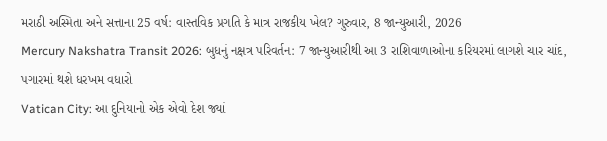મરાઠી અસ્મિતા અને સત્તાના 25 વર્ષ: વાસ્તવિક પ્રગતિ કે માત્ર રાજકીય ખેલ? ગુરુવાર, 8 જાન્યુઆરી, 2026
Mercury Nakshatra Transit 2026: બુધનું નક્ષત્ર પરિવર્તન: 7 જાન્યુઆરીથી આ 3 રાશિવાળાઓના કરિયરમાં લાગશે ચાર ચાંદ, પગારમાં થશે ધરખમ વધારો
Vatican City: આ દુનિયાનો એક એવો દેશ જ્યાં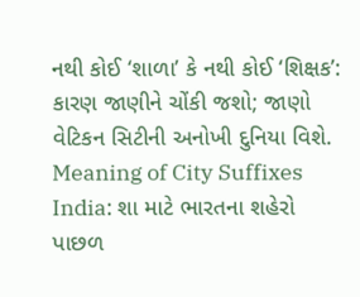નથી કોઈ ‘શાળા’ કે નથી કોઈ ‘શિક્ષક’: કારણ જાણીને ચોંકી જશો; જાણો વેટિકન સિટીની અનોખી દુનિયા વિશે.
Meaning of City Suffixes India: શા માટે ભારતના શહેરો પાછળ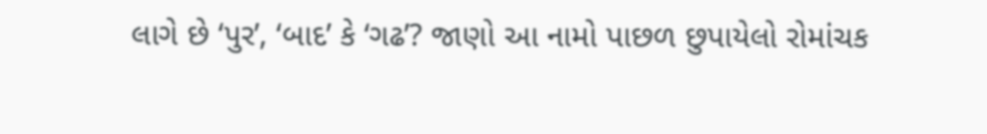લાગે છે ‘પુર’, ‘બાદ’ કે ‘ગઢ’? જાણો આ નામો પાછળ છુપાયેલો રોમાંચક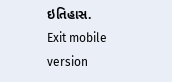ઇતિહાસ.
Exit mobile version